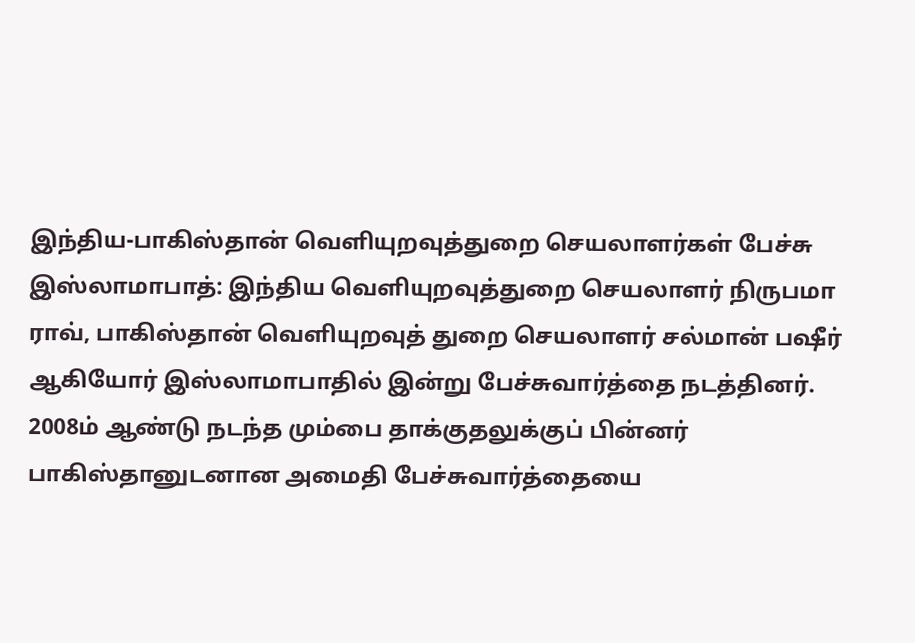இந்திய-பாகிஸ்தான் வெளியுறவுத்துறை செயலாளர்கள் பேச்சு
இஸ்லாமாபாத்: இந்திய வெளியுறவுத்துறை செயலாளர் நிருபமா ராவ், பாகிஸ்தான் வெளியுறவுத் துறை செயலாளர் சல்மான் பஷீர் ஆகியோர் இஸ்லாமாபாதில் இன்று பேச்சுவார்த்தை நடத்தினர்.
2008ம் ஆண்டு நடந்த மும்பை தாக்குதலுக்குப் பின்னர் பாகிஸ்தானுடனான அமைதி பேச்சுவார்த்தையை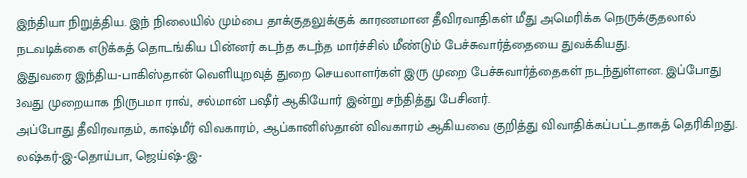இந்தியா நிறுத்திய. இந் நிலையில் மும்பை தாக்குதலுக்குக் காரணமான தீவிரவாதிகள் மீது அமெரிக்க நெருக்குதலால் நடவடிக்கை எடுக்கத் தொடங்கிய பின்னர் கடந்த கடந்த மார்ச்சில் மீண்டும் பேச்சுவார்த்தையை துவக்கியது.
இதுவரை இந்திய-பாகிஸ்தான் வெளியுறவுத் துறை செயலாளர்கள் இரு முறை பேச்சுவார்த்தைகள் நடந்துள்ளன. இப்போது 3வது முறையாக நிருபமா ராவ், சல்மான் பஷீர் ஆகியோர் இன்று சந்தித்து பேசினர்.
அப்போது தீவிரவாதம், காஷ்மீர் விவகாரம், ஆப்கானிஸ்தான் விவகாரம் ஆகியவை குறித்து விவாதிக்கப்பட்டதாகத் தெரிகிறது.
லஷ்கர்-இ-தொய்பா, ஜெய்ஷ்-இ-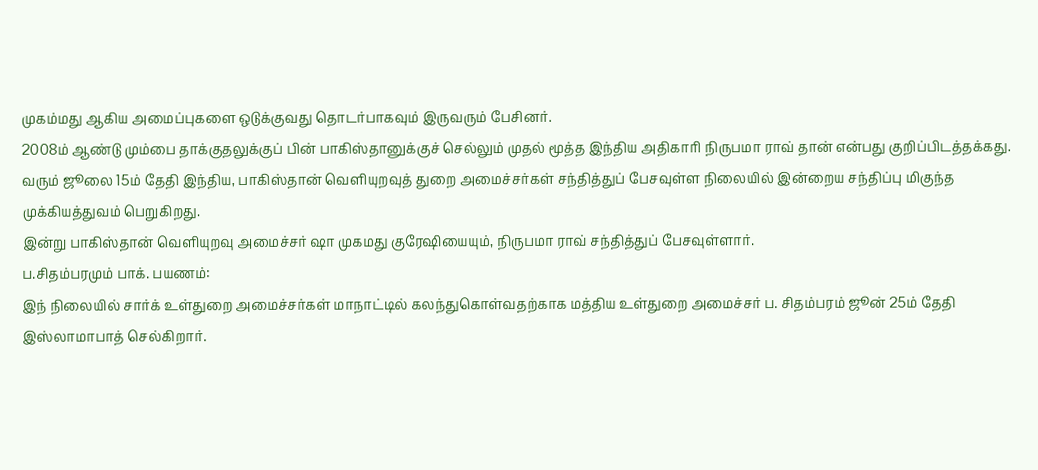முகம்மது ஆகிய அமைப்புகளை ஒடுக்குவது தொடர்பாகவும் இருவரும் பேசினர்.
2008ம் ஆண்டு மும்பை தாக்குதலுக்குப் பின் பாகிஸ்தானுக்குச் செல்லும் முதல் மூத்த இந்திய அதிகாரி நிருபமா ராவ் தான் என்பது குறிப்பிடத்தக்கது.
வரும் ஜூலை 15ம் தேதி இந்திய, பாகிஸ்தான் வெளியுறவுத் துறை அமைச்சர்கள் சந்தித்துப் பேசவுள்ள நிலையில் இன்றைய சந்திப்பு மிகுந்த முக்கியத்துவம் பெறுகிறது.
இன்று பாகிஸ்தான் வெளியுறவு அமைச்சர் ஷா முகமது குரேஷியையும், நிருபமா ராவ் சந்தித்துப் பேசவுள்ளார்.
ப.சிதம்பரமும் பாக். பயணம்:
இந் நிலையில் சார்க் உள்துறை அமைச்சர்கள் மாநாட்டில் கலந்துகொள்வதற்காக மத்திய உள்துறை அமைச்சர் ப. சிதம்பரம் ஜூன் 25ம் தேதி இஸ்லாமாபாத் செல்கிறார்.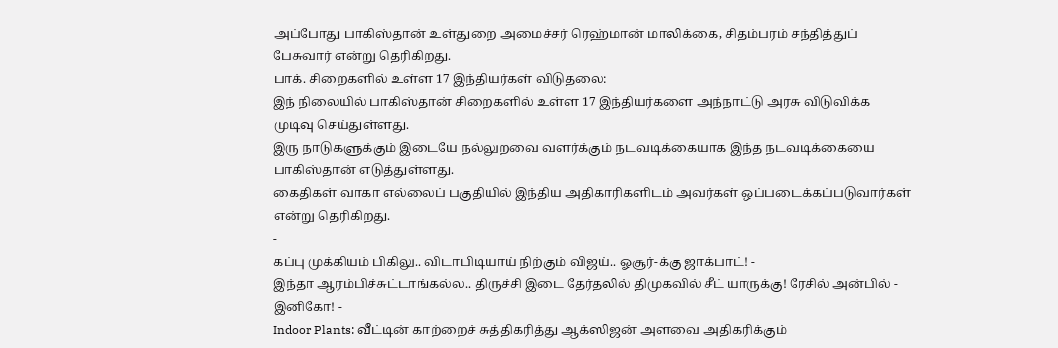அப்போது பாகிஸ்தான் உள்துறை அமைச்சர் ரெஹ்மான் மாலிக்கை, சிதம்பரம் சந்தித்துப் பேசுவார் என்று தெரிகிறது.
பாக். சிறைகளில் உள்ள 17 இந்தியர்கள் விடுதலை:
இந் நிலையில் பாகிஸ்தான் சிறைகளில் உள்ள 17 இந்தியர்களை அந்நாட்டு அரசு விடுவிக்க முடிவு செய்துள்ளது.
இரு நாடுகளுக்கும் இடையே நல்லுறவை வளர்க்கும் நடவடிக்கையாக இந்த நடவடிக்கையை பாகிஸ்தான் எடுத்துள்ளது.
கைதிகள் வாகா எல்லைப் பகுதியில் இந்திய அதிகாரிகளிடம் அவர்கள் ஒப்படைக்கப்படுவார்கள் என்று தெரிகிறது.
-
கப்பு முக்கியம் பிகிலு.. விடாபிடியாய் நிற்கும் விஜய்.. ஓசூர்-க்கு ஜாக்பாட்! -
இந்தா ஆரம்பிச்சுட்டாங்கல்ல.. திருச்சி இடை தேர்தலில் திமுகவில் சீட் யாருக்கு! ரேசில் அன்பில் - இனிகோ! -
Indoor Plants: வீட்டின் காற்றைச் சுத்திகரித்து ஆக்ஸிஜன் அளவை அதிகரிக்கும்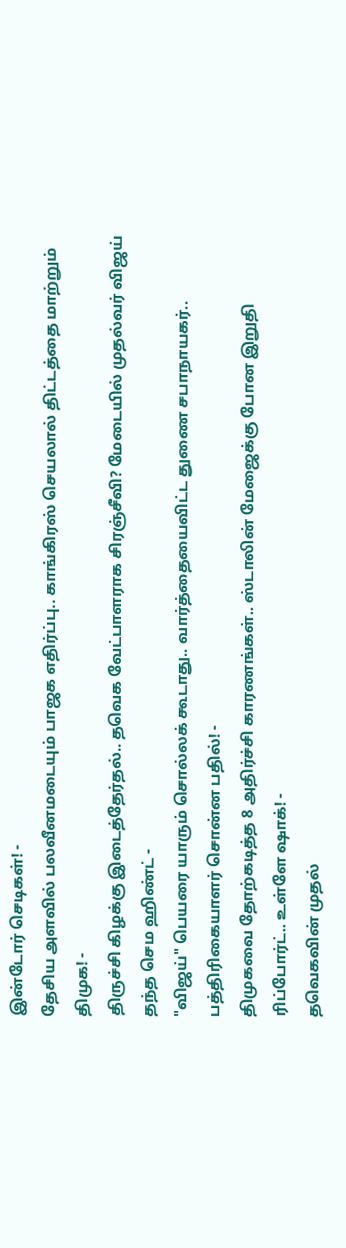இன்டோர் செடிகள்! -
தேசிய அளவில் பலவீனமடையும் பாஜக எதிர்ப்பு.. காங்கிரஸ் செயலால் திட்டத்தை மாற்றும் திமுக! -
திருச்சி கிழக்கு இடைத்தேர்தல்.. தவெக வேட்பாளராக சிரஞ்சீவி? மேடையில் முதல்வர் விஜய் தந்த செம ஹிண்ட் -
"விஜய்" பெயரை யாரும் சொல்லக் கூடாது.. வார்த்தையைவிட்ட துணை சபாநாயகர்.. பத்திரிகையாளர் சொன்ன பதில்! -
திமுகவை தோற்கடித்த 8 அதிர்ச்சி காரணங்கள்.. ஸ்டாலின் மேஜைக்கு போன இறுதி ரிப்போர்ட்.. உள்ளே ஷாக்! -
தவெகவின் முதல்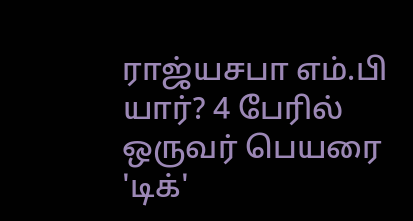ராஜ்யசபா எம்.பி யார்? 4 பேரில் ஒருவர் பெயரை 'டிக்'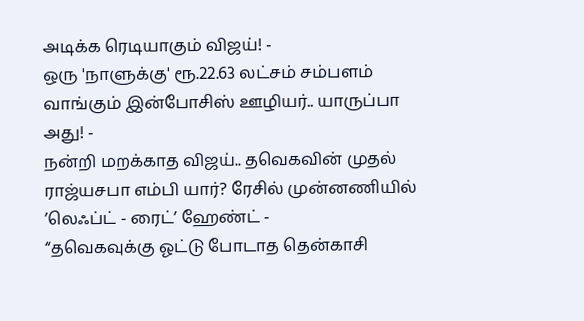அடிக்க ரெடியாகும் விஜய்! -
ஒரு 'நாளுக்கு' ரூ.22.63 லட்சம் சம்பளம் வாங்கும் இன்போசிஸ் ஊழியர்.. யாருப்பா அது! -
நன்றி மறக்காத விஜய்.. தவெகவின் முதல் ராஜ்யசபா எம்பி யார்? ரேசில் முன்னணியில் ’லெஃப்ட் - ரைட்’ ஹேண்ட் -
“தவெகவுக்கு ஓட்டு போடாத தென்காசி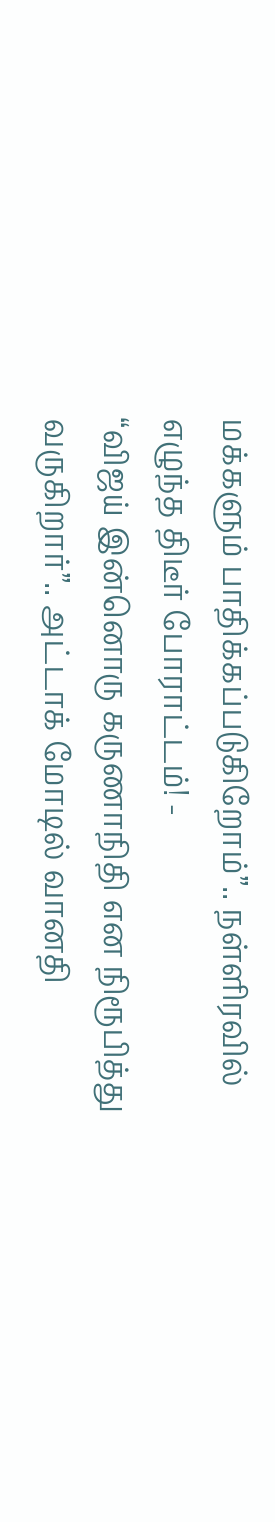மக்களும் பாதிக்கப்படுகிறோம்”.. நள்ளிரவில் எழுந்த திடீர் போராட்டம்! -
“விஜய் இன்னொரு கருணாநிதி என நிரூபித்து வருகிறார்”.. அட்டாக் மோடில் வானதி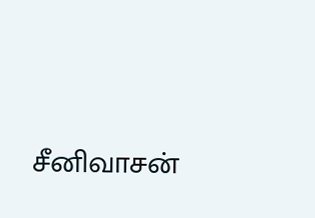சீனிவாசன்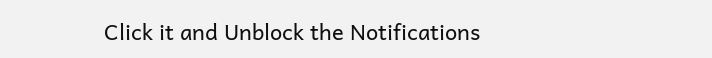Click it and Unblock the Notifications